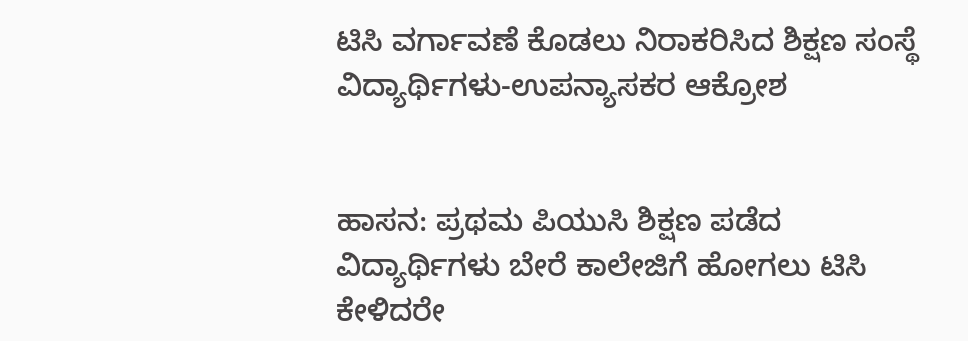ಟಿಸಿ ವರ್ಗಾವಣೆ ಕೊಡಲು ನಿರಾಕರಿಸಿದ ಶಿಕ್ಷಣ ಸಂಸ್ಥೆ ವಿದ್ಯಾರ್ಥಿಗಳು-ಉಪನ್ಯಾಸಕರ ಆಕ್ರೋಶ


ಹಾಸನ: ಪ್ರಥಮ ಪಿಯುಸಿ ಶಿಕ್ಷಣ ಪಡೆದ ವಿದ್ಯಾರ್ಥಿಗಳು ಬೇರೆ ಕಾಲೇಜಿಗೆ ಹೋಗಲು ಟಿಸಿ ಕೇಳಿದರೇ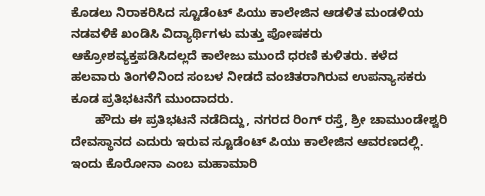ಕೊಡಲು ನಿರಾಕರಿಸಿದ ಸ್ಟೂಡೆಂಟ್ ಪಿಯು ಕಾಲೇಜಿನ ಆಡಳಿತ ಮಂಡಳಿಯ ನಡವಳಿಕೆ ಖಂಡಿಸಿ ವಿದ್ಯಾರ್ಥಿಗಳು ಮತ್ತು ಪೋಷಕರು ಆಕ್ರೋಶವ್ಯಕ್ತಪಡಿಸಿದಲ್ಲದೆ ಕಾಲೇಜು ಮುಂದೆ ಧರಣಿ ಕುಳಿತರು. ಕಳೆದ ಹಲವಾರು ತಿಂಗಳಿನಿಂದ ಸಂಬಳ ನೀಡದೆ ವಂಚಿತರಾಗಿರುವ ಉಪನ್ಯಾಸಕರು ಕೂಡ ಪ್ರತಿಭಟನೆಗೆ ಮುಂದಾದರು.
       ಹೌದು ಈ ಪ್ರತಿಭಟನೆ ನಡೆದಿದ್ದು, ನಗರದ ರಿಂಗ್ ರಸ್ತೆ, ಶ್ರೀ ಚಾಮುಂಡೇಶ್ವರಿ ದೇವಸ್ಥಾನದ ಎದುರು ಇರುವ ಸ್ಟೂಡೆಂಟ್ ಪಿಯು ಕಾಲೇಜಿನ ಆವರಣದಲ್ಲಿ. ಇಂದು ಕೊರೋನಾ ಎಂಬ ಮಹಾಮಾರಿ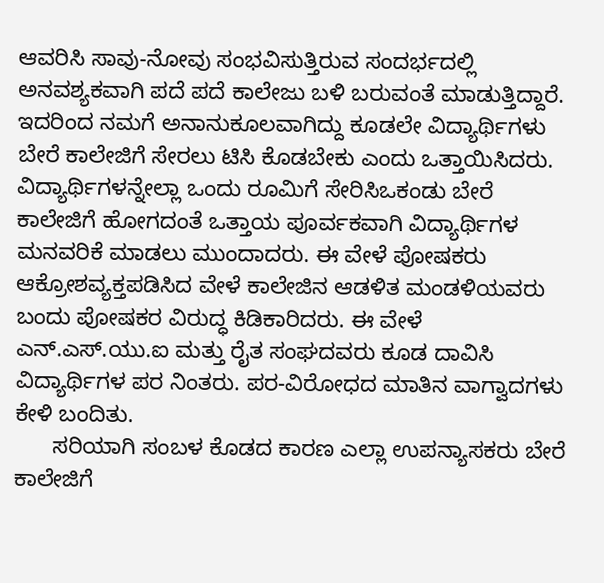ಆವರಿಸಿ ಸಾವು-ನೋವು ಸಂಭವಿಸುತ್ತಿರುವ ಸಂದರ್ಭದಲ್ಲಿ ಅನವಶ್ಯಕವಾಗಿ ಪದೆ ಪದೆ ಕಾಲೇಜು ಬಳಿ ಬರುವಂತೆ ಮಾಡುತ್ತಿದ್ದಾರೆ. ಇದರಿಂದ ನಮಗೆ ಅನಾನುಕೂಲವಾಗಿದ್ದು ಕೂಡಲೇ ವಿದ್ಯಾರ್ಥಿಗಳು ಬೇರೆ ಕಾಲೇಜಿಗೆ ಸೇರಲು ಟಿಸಿ ಕೊಡಬೇಕು ಎಂದು ಒತ್ತಾಯಿಸಿದರು. ವಿದ್ಯಾರ್ಥಿಗಳನ್ನೇಲ್ಲಾ ಒಂದು ರೂಮಿಗೆ ಸೇರಿಸಿಒಕಂಡು ಬೇರೆ ಕಾಲೇಜಿಗೆ ಹೋಗದಂತೆ ಒತ್ತಾಯ ಪೂರ್ವಕವಾಗಿ ವಿದ್ಯಾರ್ಥಿಗಳ ಮನವರಿಕೆ ಮಾಡಲು ಮುಂದಾದರು. ಈ ವೇಳೆ ಪೋಷಕರು ಆಕ್ರೋಶವ್ಯಕ್ತಪಡಿಸಿದ ವೇಳೆ ಕಾಲೇಜಿನ ಆಡಳಿತ ಮಂಡಳಿಯವರು ಬಂದು ಪೋಷಕರ ವಿರುದ್ಧ ಕಿಡಿಕಾರಿದರು. ಈ ವೇಳೆ ಎನ್.ಎಸ್.ಯು.ಐ ಮತ್ತು ರೈತ ಸಂಘದವರು ಕೂಡ ದಾವಿಸಿ ವಿದ್ಯಾರ್ಥಿಗಳ ಪರ ನಿಂತರು. ಪರ-ವಿರೋಧದ ಮಾತಿನ ವಾಗ್ವಾದಗಳು ಕೇಳಿ ಬಂದಿತು.
      ಸರಿಯಾಗಿ ಸಂಬಳ ಕೊಡದ ಕಾರಣ ಎಲ್ಲಾ ಉಪನ್ಯಾಸಕರು ಬೇರೆ ಕಾಲೇಜಿಗೆ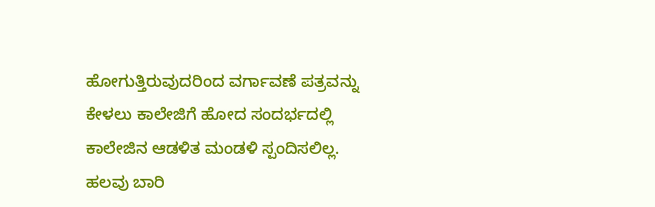ಹೋಗುತ್ತಿರುವುದರಿಂದ ವರ್ಗಾವಣೆ ಪತ್ರವನ್ನು ಕೇಳಲು ಕಾಲೇಜಿಗೆ ಹೋದ ಸಂದರ್ಭದಲ್ಲಿ ಕಾಲೇಜಿನ ಆಡಳಿತ ಮಂಡಳಿ ಸ್ಪಂದಿಸಲಿಲ್ಲ. ಹಲವು ಬಾರಿ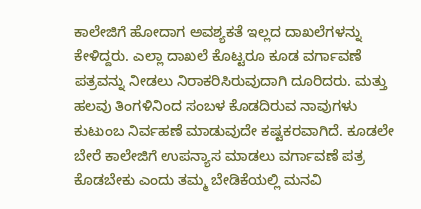ಕಾಲೇಜಿಗೆ ಹೋದಾಗ ಅವಶ್ಯಕತೆ ಇಲ್ಲದ ದಾಖಲೆಗಳನ್ನು ಕೇಳಿದ್ದರು. ಎಲ್ಲಾ ದಾಖಲೆ ಕೊಟ್ಟರೂ ಕೂಡ ವರ್ಗಾವಣೆ ಪತ್ರವನ್ನು ನೀಡಲು ನಿರಾಕರಿಸಿರುವುದಾಗಿ ದೂರಿದರು. ಮತ್ತು ಹಲವು ತಿಂಗಳಿನಿಂದ ಸಂಬಳ ಕೊಡದಿರುವ ನಾವುಗಳು ಕುಟುಂಬ ನಿರ್ವಹಣೆ ಮಾಡುವುದೇ ಕಷ್ಟಕರವಾಗಿದೆ. ಕೂಡಲೇ ಬೇರೆ ಕಾಲೇಜಿಗೆ ಉಪನ್ಯಾಸ ಮಾಡಲು ವರ್ಗಾವಣೆ ಪತ್ರ ಕೊಡಬೇಕು ಎಂದು ತಮ್ಮ ಬೇಡಿಕೆಯಲ್ಲಿ ಮನವಿ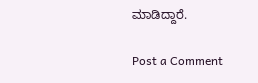ಮಾಡಿದ್ದಾರೆ.

Post a Comment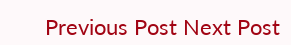Previous Post Next Post